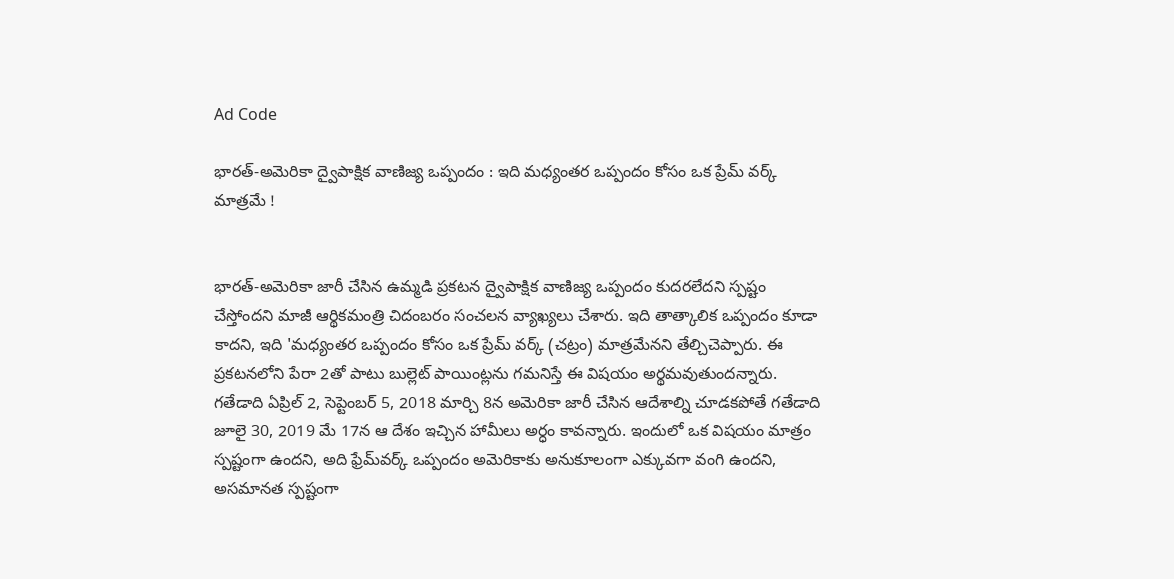Ad Code

భారత్-అమెరికా ద్వైపాక్షిక వాణిజ్య ఒప్పందం : ఇది మధ్యంతర ఒప్పందం కోసం ఒక ప్రేమ్ వర్క్ మాత్రమే !


భారత్-అమెరికా జారీ చేసిన ఉమ్మడి ప్రకటన ద్వైపాక్షిక వాణిజ్య ఒప్పందం కుదరలేదని స్పష్టం చేస్తోందని మాజీ ఆర్థికమంత్రి చిదంబరం సంచలన వ్యాఖ్యలు చేశారు. ఇది తాత్కాలిక ఒప్పందం కూడా కాదని, ఇది 'మధ్యంతర ఒప్పందం కోసం ఒక ప్రేమ్ వర్క్ (చట్రం) మాత్రమేనని తేల్చిచెప్పారు. ఈ ప్రకటనలోని పేరా 2తో పాటు బుల్లెట్ పాయింట్లను గమనిస్తే ఈ విషయం అర్థమవుతుందన్నారు. గతేడాది ఏప్రిల్ 2, సెప్టెంబర్ 5, 2018 మార్చి 8న అమెరికా జారీ చేసిన ఆదేశాల్ని చూడకపోతే గతేడాది జూలై 30, 2019 మే 17న ఆ దేశం ఇచ్చిన హామీలు అర్ధం కావన్నారు. ఇందులో ఒక విషయం మాత్రం స్పష్టంగా ఉందని, అది ఫ్రేమ్‌వర్క్ ఒప్పందం అమెరికాకు అనుకూలంగా ఎక్కువగా వంగి ఉందని, అసమానత స్పష్టంగా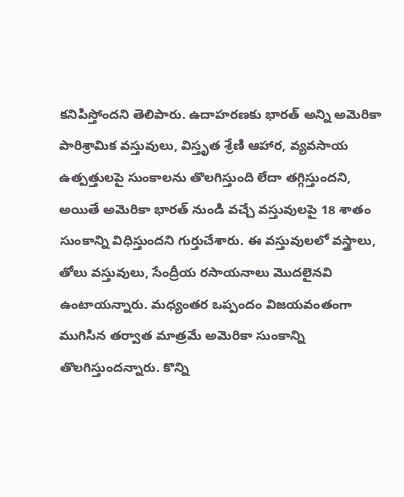కనిపిస్తోందని తెలిపారు. ఉదాహరణకు భారత్ అన్ని అమెరికా పారిశ్రామిక వస్తువులు, విస్తృత శ్రేణి ఆహార, వ్యవసాయ ఉత్పత్తులపై సుంకాలను తొలగిస్తుంది లేదా తగ్గిస్తుందని, అయితే అమెరికా భారత్ నుండి వచ్చే వస్తువులపై 18 శాతం సుంకాన్ని విధిస్తుందని గుర్తుచేశారు. ఈ వస్తువులలో వస్త్రాలు, తోలు వస్తువులు, సేంద్రీయ రసాయనాలు మొదలైనవి ఉంటాయన్నారు. మధ్యంతర ఒప్పందం విజయవంతంగా ముగిసిన తర్వాత మాత్రమే అమెరికా సుంకాన్ని తొలగిస్తుందన్నారు. కొన్ని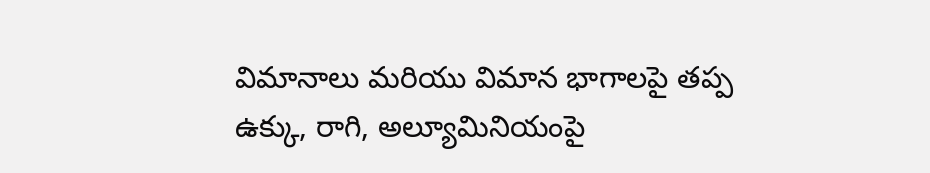విమానాలు మరియు విమాన భాగాలపై తప్ప ఉక్కు, రాగి, అల్యూమినియంపై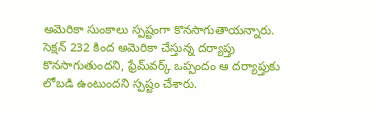అమెరికా సుంకాలు స్పష్టంగా కొనసాగుతాయన్నారు. సెక్షన్ 232 కింద అమెరికా చేస్తున్న దర్యాప్తు కొనసాగుతుందని, ఫ్రేమ్‌వర్క్ ఒప్పందం ఆ దర్యాప్తుకు లోబడి ఉంటుందని స్పష్టం చేశారు.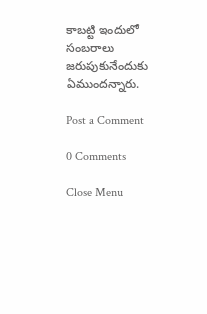కాబట్టి ఇందులో సంబరాలు జరుపుకునేందుకు ఏముందన్నారు.

Post a Comment

0 Comments

Close Menu